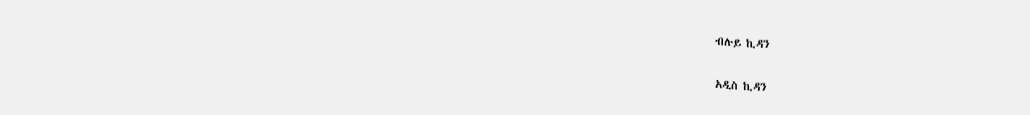ብሉይ ኪዳን

አዲስ ኪዳን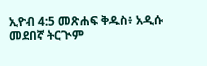ኢዮብ 4:5 መጽሐፍ ቅዱስ፥ አዲሱ መደበኛ ትርጒም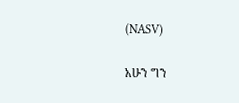(NASV)

አሁን ግን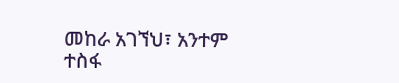መከራ አገኘህ፣ አንተም ተስፋ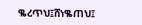ቈረጥህ፤ሸነቈጠህ፤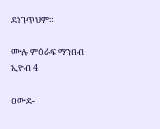ደነገጥህም።

ሙሉ ምዕራፍ ማንበብ ኢዮብ 4

ዐውደ-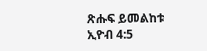ጽሑፍ ይመልከቱ ኢዮብ 4:5